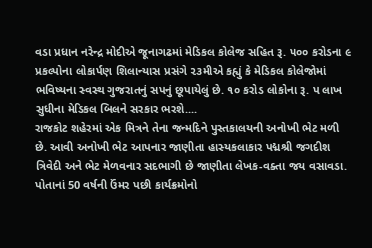વડા પ્રધાન નરેન્દ્ર મોદીએ જૂનાગઢમાં મેડિકલ કોલેજ સહિત રૂ. ૫૦૦ કરોડના ૯ પ્રકલ્પોના લોકાર્પણ શિલાન્યાસ પ્રસંગે ૨૩મીએ કહ્યું કે મેડિકલ કોલેજોમાં ભવિષ્યના સ્વસ્થ ગુજરાતનું સપનું છૂપાયેલું છે. ૧૦ કરોડ લોકોના રૂ. પ લાખ સુધીના મેડિકલ બિલને સરકાર ભરશે....
રાજકોટ શહેરમાં એક મિત્રને તેના જન્મદિને પુસ્તકાલયની અનોખી ભેટ મળી છે. આવી અનોખી ભેટ આપનાર જાણીતા હાસ્યકલાકાર પદ્મશ્રી જગદીશ ત્રિવેદી અને ભેટ મેળવનાર સદભાગી છે જાણીતા લેખક-વક્તા જય વસાવડા. પોતાનાં 50 વર્ષની ઉંમર પછી કાર્યક્રમોનો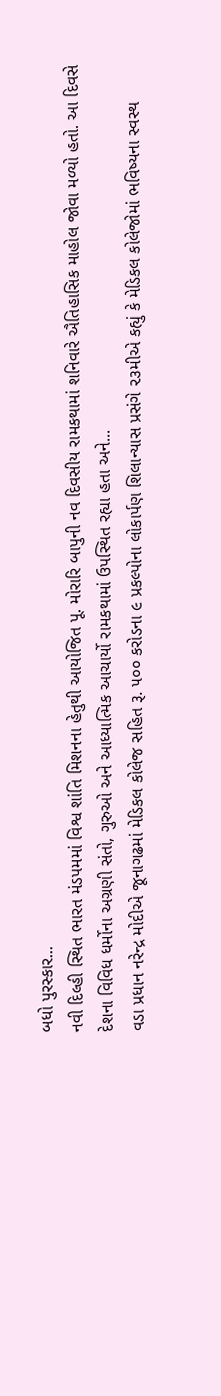બધો પુરસ્કાર...
નવી દિલ્હી સ્થિત ભારત મંડપમમાં વિશ્વ શાંતિ મિશનના હેતુથી આયોજિત પૂ. મોરારિ બાપુની નવ દિવસીય રામકથામાં શનિવારે ઐતિહાસિક માહોલ જોવા મળ્યો હતો. આ દિવસે દેશના વિવિધ ધર્મોના અગ્રણી સંતો, ગુરુઓ અને આધ્યાત્મિક આચાર્યો રામકથામાં ઉપસ્થિત રહ્યા હતા અને...
વડા પ્રધાન નરેન્દ્ર મોદીએ જૂનાગઢમાં મેડિકલ કોલેજ સહિત રૂ. ૫૦૦ કરોડના ૯ પ્રકલ્પોના લોકાર્પણ શિલાન્યાસ પ્રસંગે ૨૩મીએ કહ્યું કે મેડિકલ કોલેજોમાં ભવિષ્યના સ્વસ્થ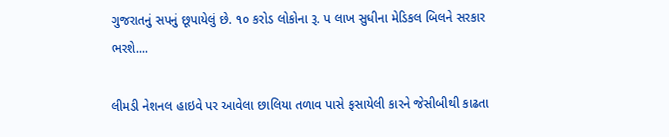ગુજરાતનું સપનું છૂપાયેલું છે. ૧૦ કરોડ લોકોના રૂ. પ લાખ સુધીના મેડિકલ બિલને સરકાર ભરશે....

લીમડી નેશનલ હાઇવે પર આવેલા છાલિયા તળાવ પાસે ફસાયેલી કારને જેસીબીથી કાઢતા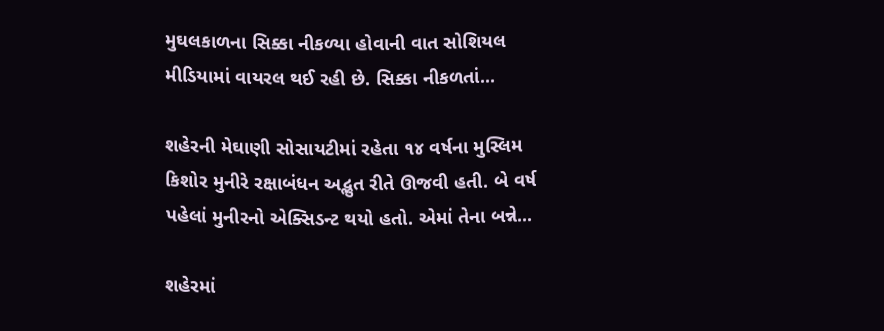મુઘલકાળના સિક્કા નીકળ્યા હોવાની વાત સોશિયલ મીડિયામાં વાયરલ થઈ રહી છે. સિક્કા નીકળતાં...

શહેરની મેઘાણી સોસાયટીમાં રહેતા ૧૪ વર્ષના મુસ્લિમ કિશોર મુનીરે રક્ષાબંધન અદ્ભુત રીતે ઊજવી હતી. બે વર્ષ પહેલાં મુનીરનો એક્સિડન્ટ થયો હતો. એમાં તેના બન્ને...

શહેરમાં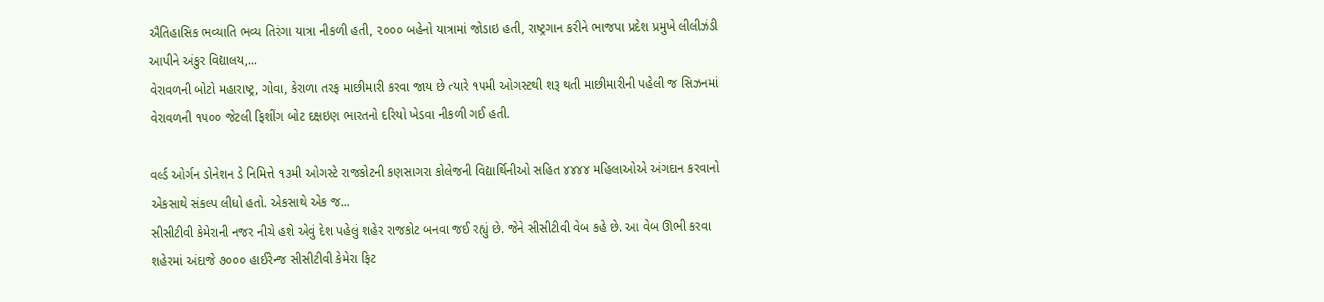ઐતિહાસિક ભવ્યાતિ ભવ્ય તિરંગા યાત્રા નીકળી હતી, ૨૦૦૦ બહેનો યાત્રામાં જોડાઇ હતી, રાષ્ટ્રગાન કરીને ભાજપા પ્રદેશ પ્રમુખે લીલીઝંડી આપીને અંકુર વિદ્યાલય,...
વેરાવળની બોટો મહારાષ્ટ્ર, ગોવા, કેરાળા તરફ માછીમારી કરવા જાય છે ત્યારે ૧૫મી ઓગસ્ટથી શરૂ થતી માછીમારીની પહેલી જ સિઝનમાં વેરાવળની ૧૫૦૦ જેટલી ફિશીંગ બોટ દક્ષઇણ ભારતનો દરિયો ખેડવા નીકળી ગઈ હતી.

વર્લ્ડ ઓર્ગન ડોનેશન ડે નિમિત્તે ૧૩મી ઓગસ્ટે રાજકોટની કણસાગરા કોલેજની વિદ્યાર્થિનીઓ સહિત ૪૪૪૪ મહિલાઓએ અંગદાન કરવાનો એકસાથે સંકલ્પ લીધો હતો. એકસાથે એક જ...
સીસીટીવી કેમેરાની નજર નીચે હશે એવું દેશ પહેલું શહેર રાજકોટ બનવા જઈ રહ્યું છે. જેને સીસીટીવી વેબ કહે છે. આ વેબ ઊભી કરવા શહેરમાં અંદાજે ૭૦૦૦ હાઈરેન્જ સીસીટીવી કેમેરા ફિટ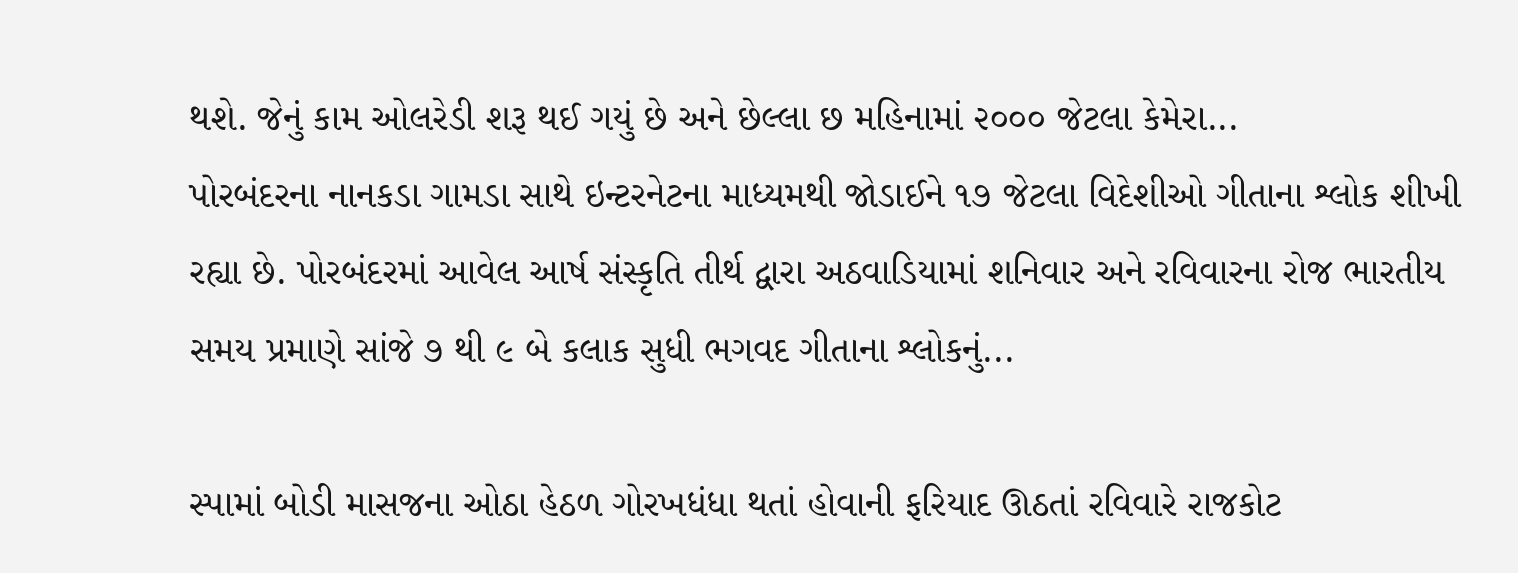થશે. જેનું કામ ઓલરેડી શરૂ થઈ ગયું છે અને છેલ્લા છ મહિનામાં ૨૦૦૦ જેટલા કેમેરા...
પોરબંદરના નાનકડા ગામડા સાથે ઇન્ટરનેટના માધ્યમથી જોડાઈને ૧૭ જેટલા વિદેશીઓ ગીતાના શ્લોક શીખી રહ્યા છે. પોરબંદરમાં આવેલ આર્ષ સંસ્કૃતિ તીર્થ દ્વારા અઠવાડિયામાં શનિવાર અને રવિવારના રોજ ભારતીય સમય પ્રમાણે સાંજે ૭ થી ૯ બે કલાક સુધી ભગવદ ગીતાના શ્લોકનું...

સ્પામાં બોડી માસજના ઓઠા હેઠળ ગોરખધંધા થતાં હોવાની ફરિયાદ ઊઠતાં રવિવારે રાજકોટ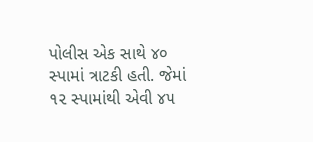પોલીસ એક સાથે ૪૦ સ્પામાં ત્રાટકી હતી. જેમાં ૧૨ સ્પામાંથી એવી ૪૫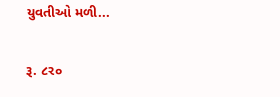યુવતીઓ મળી...

રૂ. ૮ર૦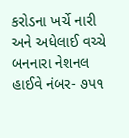કરોડના ખર્ચે નારી અને અધેલાઈ વચ્ચે બનનારા નેશનલ હાઈવે નંબર- ૭પ૧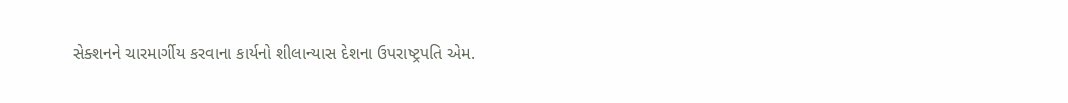સેક્શનને ચારમાર્ગીય કરવાના કાર્યનો શીલાન્યાસ દેશના ઉપરાષ્ટ્રપતિ એમ.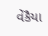વેંકૈયા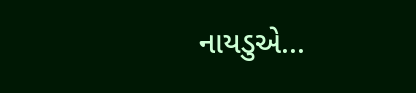નાયડુએ...